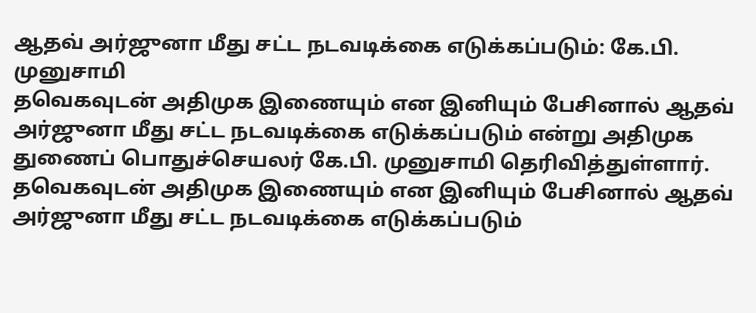ஆதவ் அர்ஜுனா மீது சட்ட நடவடிக்கை எடுக்கப்படும்: கே.பி. முனுசாமி
தவெகவுடன் அதிமுக இணையும் என இனியும் பேசினால் ஆதவ் அர்ஜுனா மீது சட்ட நடவடிக்கை எடுக்கப்படும் என்று அதிமுக துணைப் பொதுச்செயலர் கே.பி. முனுசாமி தெரிவித்துள்ளார்.
தவெகவுடன் அதிமுக இணையும் என இனியும் பேசினால் ஆதவ் அர்ஜுனா மீது சட்ட நடவடிக்கை எடுக்கப்படும்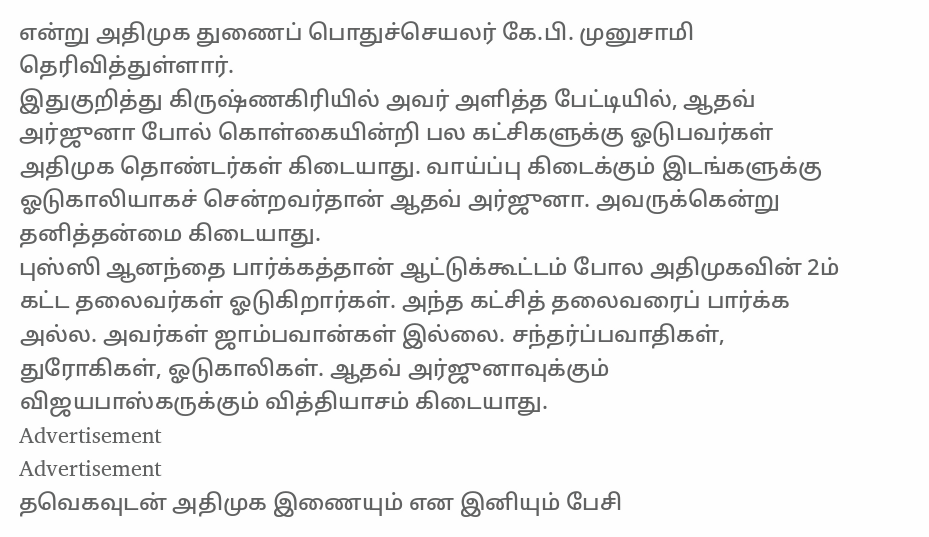என்று அதிமுக துணைப் பொதுச்செயலர் கே.பி. முனுசாமி தெரிவித்துள்ளார்.
இதுகுறித்து கிருஷ்ணகிரியில் அவர் அளித்த பேட்டியில், ஆதவ் அர்ஜுனா போல் கொள்கையின்றி பல கட்சிகளுக்கு ஓடுபவர்கள் அதிமுக தொண்டர்கள் கிடையாது. வாய்ப்பு கிடைக்கும் இடங்களுக்கு ஓடுகாலியாகச் சென்றவர்தான் ஆதவ் அர்ஜுனா. அவருக்கென்று தனித்தன்மை கிடையாது.
புஸ்ஸி ஆனந்தை பார்க்கத்தான் ஆட்டுக்கூட்டம் போல அதிமுகவின் 2ம் கட்ட தலைவர்கள் ஓடுகிறார்கள். அந்த கட்சித் தலைவரைப் பார்க்க அல்ல. அவர்கள் ஜாம்பவான்கள் இல்லை. சந்தர்ப்பவாதிகள், துரோகிகள், ஓடுகாலிகள். ஆதவ் அர்ஜுனாவுக்கும் விஜயபாஸ்கருக்கும் வித்தியாசம் கிடையாது.
Advertisement
Advertisement
தவெகவுடன் அதிமுக இணையும் என இனியும் பேசி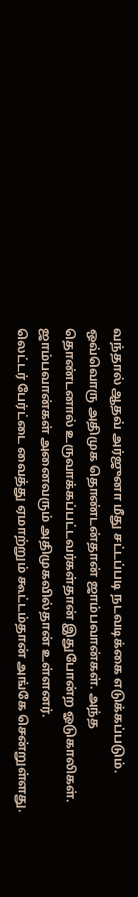வந்தால் ஆதவ் அர்ஜுனா மீது சட்டப்படி நடவடிக்கை எடுக்கப்படும். ஒவ்வொரு அதிமுக தொண்டன்தான் ஜாம்பவான்கள். அந்த தொண்டனால் உருவாக்கப்பட்டவர்கள்தான் இதுபோன்ற ஓடுகாலிகள். ஜாம்பவான்கள் அனைவரும் அதிமுகவில்தான் உள்ளனர்.
லெட்டர் பேர்ட்டை வைத்து ஏமாற்றும் கூட்டம்தான் அங்கே சென்றுள்ளது.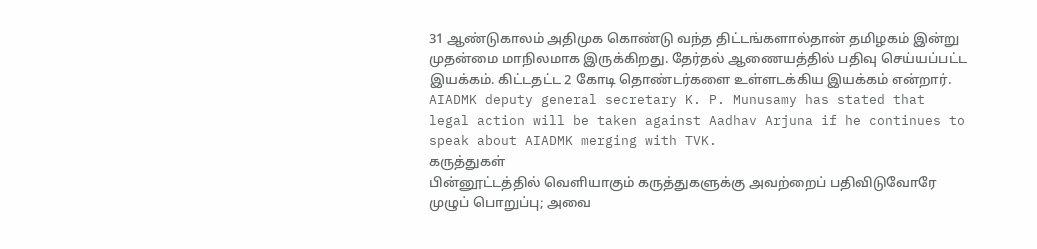31 ஆண்டுகாலம் அதிமுக கொண்டு வந்த திட்டங்களால்தான் தமிழகம் இன்று முதன்மை மாநிலமாக இருக்கிறது. தேர்தல் ஆணையத்தில் பதிவு செய்யப்பட்ட இயக்கம். கிட்டதட்ட 2 கோடி தொண்டர்களை உள்ளடக்கிய இயக்கம் என்றார்.
AIADMK deputy general secretary K. P. Munusamy has stated that legal action will be taken against Aadhav Arjuna if he continues to speak about AIADMK merging with TVK.
கருத்துகள்
பின்னூட்டத்தில் வெளியாகும் கருத்துகளுக்கு அவற்றைப் பதிவிடுவோரே முழுப் பொறுப்பு; அவை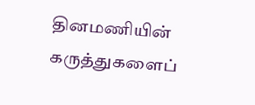தினமணியின் கருத்துகளைப்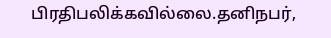பிரதிபலிக்கவில்லை.தனிநபர்,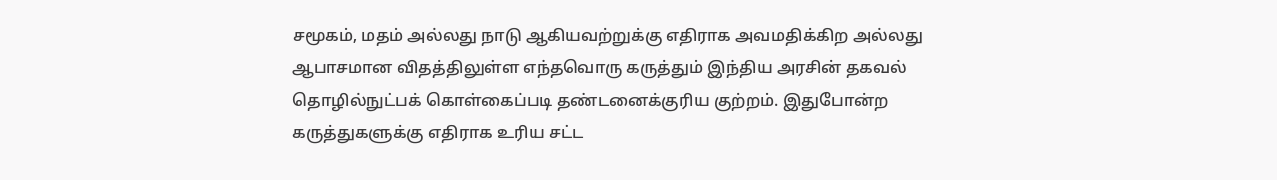சமூகம், மதம் அல்லது நாடு ஆகியவற்றுக்கு எதிராக அவமதிக்கிற அல்லது ஆபாசமான விதத்திலுள்ள எந்தவொரு கருத்தும் இந்திய அரசின் தகவல் தொழில்நுட்பக் கொள்கைப்படி தண்டனைக்குரிய குற்றம். இதுபோன்ற கருத்துகளுக்கு எதிராக உரிய சட்ட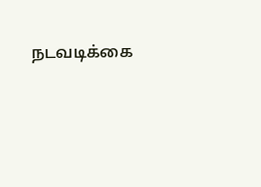நடவடிக்கை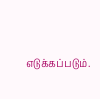எடுக்கப்படும்.